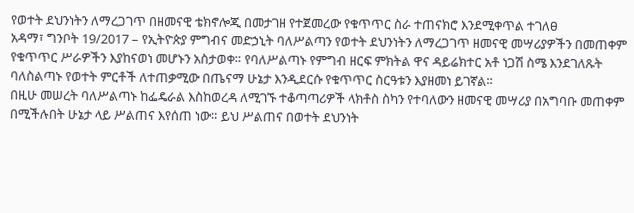የወተት ደህንነትን ለማረጋገጥ በዘመናዊ ቴክኖሎጂ በመታገዘ የተጀመረው የቁጥጥር ስራ ተጠናክሮ እንደሚቀጥል ተገለፀ
አዳማ፣ ግንቦት 19/2017 – የኢትዮጵያ ምግብና መድኃኒት ባለሥልጣን የወተት ደህንነትን ለማረጋገጥ ዘመናዊ መሣሪያዎችን በመጠቀም የቁጥጥር ሥራዎችን እያከናወነ መሆኑን አስታወቀ። የባለሥልጣኑ የምግብ ዘርፍ ምክትል ዋና ዳይሬክተር አቶ ነጋሽ ስሜ እንደገለጹት ባለስልጣኑ የወተት ምርቶች ለተጠቃሚው በጤናማ ሁኔታ እንዲደርሱ የቁጥጥር ስርዓቱን እያዘመነ ይገኛል።
በዚሁ መሠረት ባለሥልጣኑ ከፌዴራል እስከወረዳ ለሚገኙ ተቆጣጣሪዎች ላክቶስ ስካን የተባለውን ዘመናዊ መሣሪያ በአግባቡ መጠቀም በሚችሉበት ሁኔታ ላይ ሥልጠና እየሰጠ ነው። ይህ ሥልጠና በወተት ደህንነት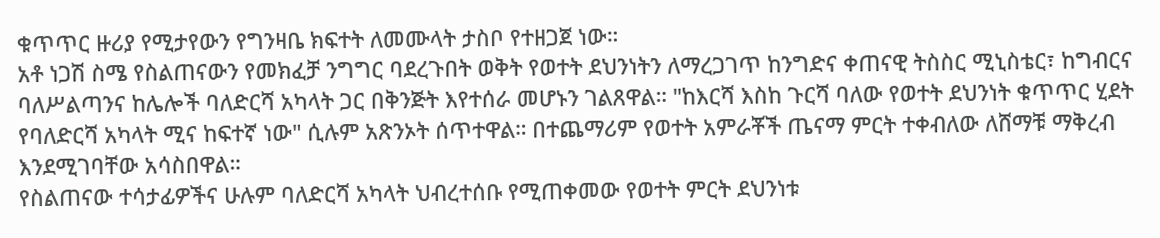ቁጥጥር ዙሪያ የሚታየውን የግንዛቤ ክፍተት ለመሙላት ታስቦ የተዘጋጀ ነው።
አቶ ነጋሽ ስሜ የስልጠናውን የመክፈቻ ንግግር ባደረጉበት ወቅት የወተት ደህንነትን ለማረጋገጥ ከንግድና ቀጠናዊ ትስስር ሚኒስቴር፣ ከግብርና ባለሥልጣንና ከሌሎች ባለድርሻ አካላት ጋር በቅንጅት እየተሰራ መሆኑን ገልጸዋል። "ከእርሻ እስከ ጉርሻ ባለው የወተት ደህንነት ቁጥጥር ሂደት የባለድርሻ አካላት ሚና ከፍተኛ ነው" ሲሉም አጽንኦት ሰጥተዋል። በተጨማሪም የወተት አምራቾች ጤናማ ምርት ተቀብለው ለሸማቹ ማቅረብ እንደሚገባቸው አሳስበዋል።
የስልጠናው ተሳታፊዎችና ሁሉም ባለድርሻ አካላት ህብረተሰቡ የሚጠቀመው የወተት ምርት ደህንነቱ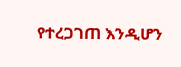የተረጋገጠ እንዲሆን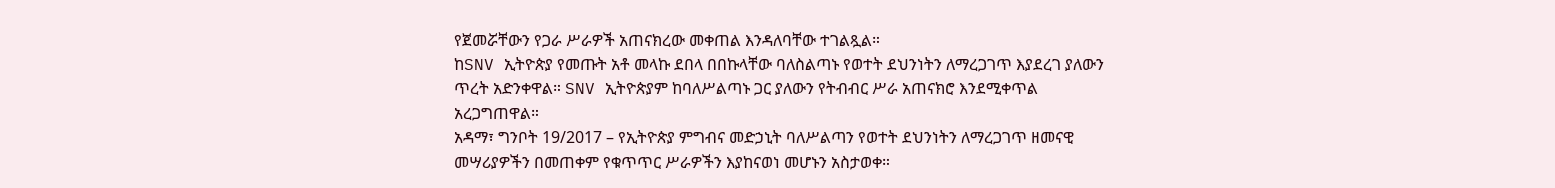የጀመሯቸውን የጋራ ሥራዎች አጠናክረው መቀጠል እንዳለባቸው ተገልጿል።
ከSNV ኢትዮጵያ የመጡት አቶ መላኩ ደበላ በበኩላቸው ባለስልጣኑ የወተት ደህንነትን ለማረጋገጥ እያደረገ ያለውን ጥረት አድንቀዋል። SNV ኢትዮጵያም ከባለሥልጣኑ ጋር ያለውን የትብብር ሥራ አጠናክሮ እንደሚቀጥል አረጋግጠዋል።
አዳማ፣ ግንቦት 19/2017 – የኢትዮጵያ ምግብና መድኃኒት ባለሥልጣን የወተት ደህንነትን ለማረጋገጥ ዘመናዊ መሣሪያዎችን በመጠቀም የቁጥጥር ሥራዎችን እያከናወነ መሆኑን አስታወቀ።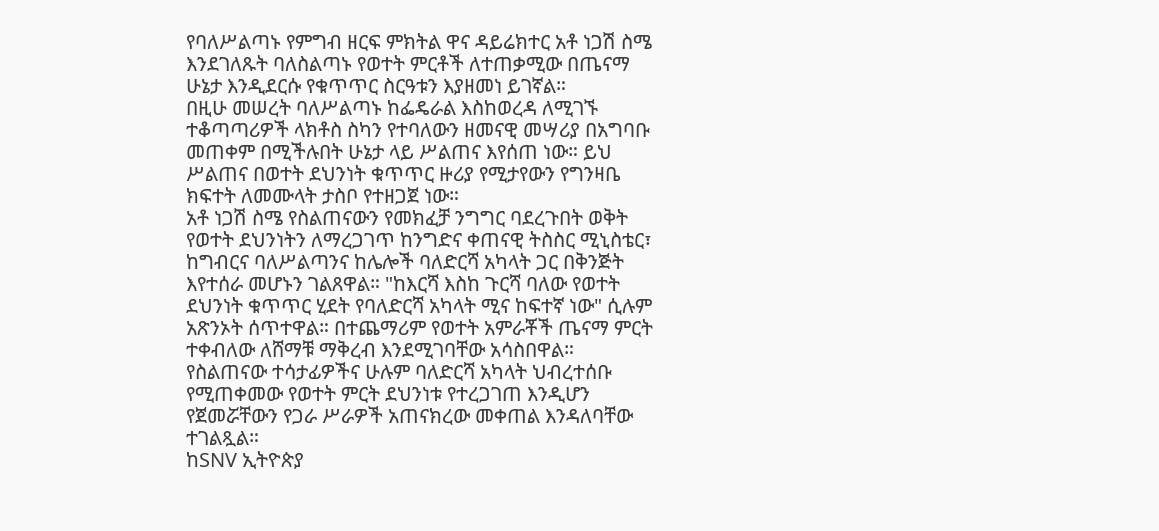የባለሥልጣኑ የምግብ ዘርፍ ምክትል ዋና ዳይሬክተር አቶ ነጋሽ ስሜ እንደገለጹት ባለስልጣኑ የወተት ምርቶች ለተጠቃሚው በጤናማ ሁኔታ እንዲደርሱ የቁጥጥር ስርዓቱን እያዘመነ ይገኛል።
በዚሁ መሠረት ባለሥልጣኑ ከፌዴራል እስከወረዳ ለሚገኙ ተቆጣጣሪዎች ላክቶስ ስካን የተባለውን ዘመናዊ መሣሪያ በአግባቡ መጠቀም በሚችሉበት ሁኔታ ላይ ሥልጠና እየሰጠ ነው። ይህ ሥልጠና በወተት ደህንነት ቁጥጥር ዙሪያ የሚታየውን የግንዛቤ ክፍተት ለመሙላት ታስቦ የተዘጋጀ ነው።
አቶ ነጋሽ ስሜ የስልጠናውን የመክፈቻ ንግግር ባደረጉበት ወቅት የወተት ደህንነትን ለማረጋገጥ ከንግድና ቀጠናዊ ትስስር ሚኒስቴር፣ ከግብርና ባለሥልጣንና ከሌሎች ባለድርሻ አካላት ጋር በቅንጅት እየተሰራ መሆኑን ገልጸዋል። "ከእርሻ እስከ ጉርሻ ባለው የወተት ደህንነት ቁጥጥር ሂደት የባለድርሻ አካላት ሚና ከፍተኛ ነው" ሲሉም አጽንኦት ሰጥተዋል። በተጨማሪም የወተት አምራቾች ጤናማ ምርት ተቀብለው ለሸማቹ ማቅረብ እንደሚገባቸው አሳስበዋል።
የስልጠናው ተሳታፊዎችና ሁሉም ባለድርሻ አካላት ህብረተሰቡ የሚጠቀመው የወተት ምርት ደህንነቱ የተረጋገጠ እንዲሆን የጀመሯቸውን የጋራ ሥራዎች አጠናክረው መቀጠል እንዳለባቸው ተገልጿል።
ከSNV ኢትዮጵያ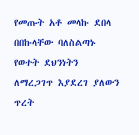የመጡት አቶ መላኩ ደበላ በበኩላቸው ባለስልጣኑ የወተት ደህንነትን ለማረጋገጥ እያደረገ ያለውን ጥረት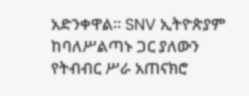አድንቀዋል። SNV ኢትዮጵያም ከባለሥልጣኑ ጋር ያለውን የትብብር ሥራ አጠናክሮ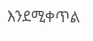እንደሚቀጥል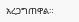አረጋግጠዋል።